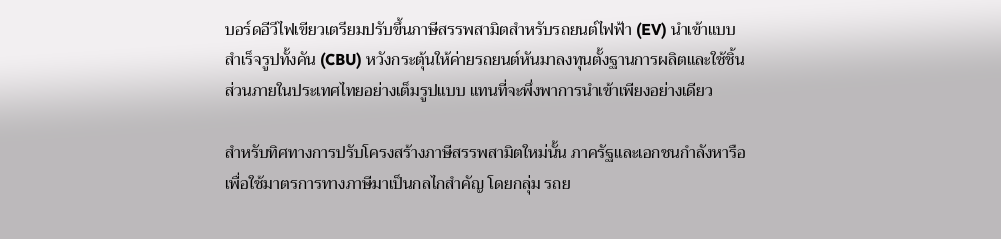บอร์ดอีวีไฟเขียวเตรียมปรับขึ้นภาษีสรรพสามิตสำหรับรถยนต์ไฟฟ้า (EV) นำเข้าแบบสำเร็จรูปทั้งคัน (CBU) หวังกระตุ้นให้ค่ายรถยนต์หันมาลงทุนตั้งฐานการผลิตและใช้ชิ้นส่วนภายในประเทศไทยอย่างเต็มรูปแบบ แทนที่จะพึ่งพาการนำเข้าเพียงอย่างเดียว

สำหรับทิศทางการปรับโครงสร้างภาษีสรรพสามิตใหม่นั้น ภาครัฐและเอกชนกำลังหารือเพื่อใช้มาตรการทางภาษีมาเป็นกลไกสำคัญ โดยกลุ่ม รถย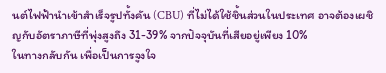นต์ไฟฟ้านำเข้าสำเร็จรูปทั้งคัน (CBU) ที่ไม่ได้ใช้ชิ้นส่วนในประเทศ อาจต้องเผชิญกับอัตราภาษีที่พุ่งสูงถึง 31-39% จากปัจจุบันที่เสียอยู่เพียง 10%
ในทางกลับกัน เพื่อเป็นการจูงใจ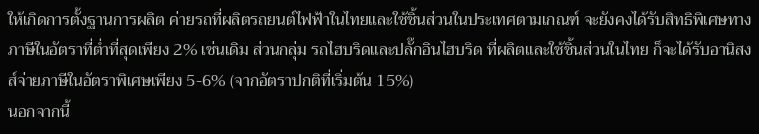ให้เกิดการตั้งฐานการผลิต ค่ายรถที่ผลิตรถยนต์ไฟฟ้าในไทยและใช้ชิ้นส่วนในประเทศตามเกณฑ์ จะยังคงได้รับสิทธิพิเศษทางภาษีในอัตราที่ต่ำที่สุดเพียง 2% เช่นเดิม ส่วนกลุ่ม รถไฮบริดและปลั๊กอินไฮบริด ที่ผลิตและใช้ชิ้นส่วนในไทย ก็จะได้รับอานิสงส์จ่ายภาษีในอัตราพิเศษเพียง 5-6% (จากอัตราปกติที่เริ่มต้น 15%)
นอกจากนี้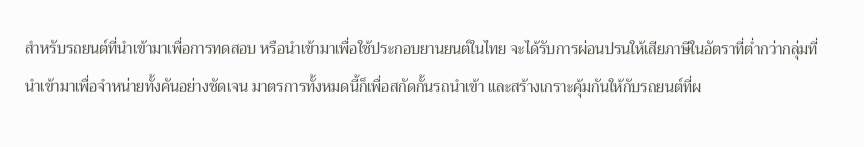สำหรับรถยนต์ที่นำเข้ามาเพื่อการทดสอบ หรือนำเข้ามาเพื่อใช้ประกอบยานยนต์ในไทย จะได้รับการผ่อนปรนให้เสียภาษีในอัตราที่ต่ำกว่ากลุ่มที่นำเข้ามาเพื่อจำหน่ายทั้งคันอย่างชัดเจน มาตรการทั้งหมดนี้ก็เพื่อสกัดกั้นรถนำเข้า และสร้างเกราะคุ้มกันให้กับรถยนต์ที่ผ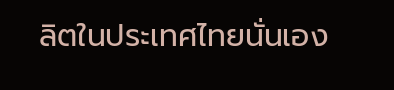ลิตในประเทศไทยนั่นเอง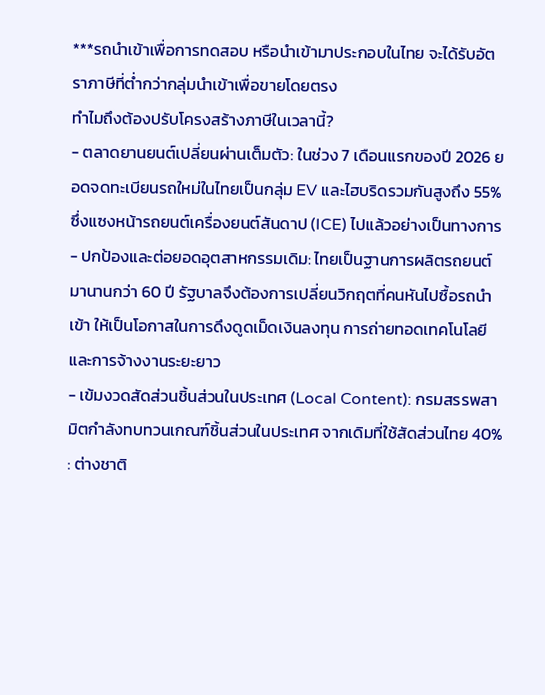***รถนำเข้าเพื่อการทดสอบ หรือนำเข้ามาประกอบในไทย จะได้รับอัตราภาษีที่ต่ำกว่ากลุ่มนำเข้าเพื่อขายโดยตรง
ทำไมถึงต้องปรับโครงสร้างภาษีในเวลานี้?
- ตลาดยานยนต์เปลี่ยนผ่านเต็มตัว: ในช่วง 7 เดือนแรกของปี 2026 ยอดจดทะเบียนรถใหม่ในไทยเป็นกลุ่ม EV และไฮบริดรวมกันสูงถึง 55% ซึ่งแซงหน้ารถยนต์เครื่องยนต์สันดาป (ICE) ไปแล้วอย่างเป็นทางการ
- ปกป้องและต่อยอดอุตสาหกรรมเดิม: ไทยเป็นฐานการผลิตรถยนต์มานานกว่า 60 ปี รัฐบาลจึงต้องการเปลี่ยนวิกฤตที่คนหันไปซื้อรถนำเข้า ให้เป็นโอกาสในการดึงดูดเม็ดเงินลงทุน การถ่ายทอดเทคโนโลยี และการจ้างงานระยะยาว
- เข้มงวดสัดส่วนชิ้นส่วนในประเทศ (Local Content): กรมสรรพสามิตกำลังทบทวนเกณฑ์ชิ้นส่วนในประเทศ จากเดิมที่ใช้สัดส่วนไทย 40% : ต่างชาติ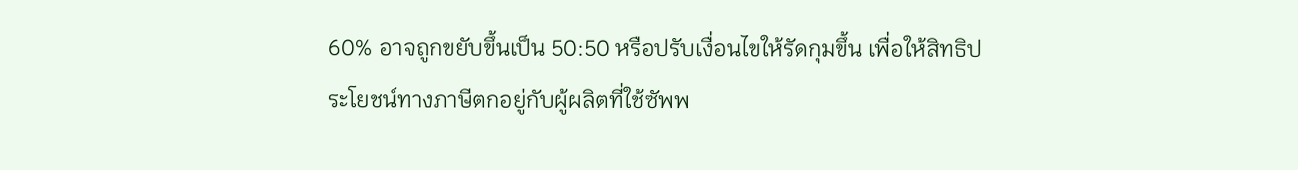60% อาจถูกขยับขึ้นเป็น 50:50 หรือปรับเงื่อนไขให้รัดกุมขึ้น เพื่อให้สิทธิประโยชน์ทางภาษีตกอยู่กับผู้ผลิตที่ใช้ซัพพ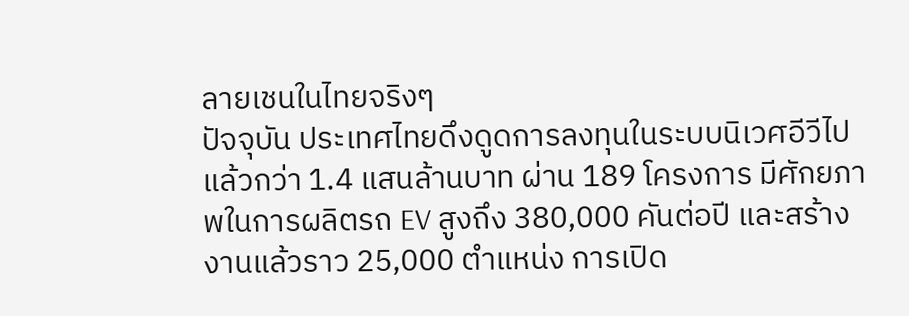ลายเชนในไทยจริงๆ
ปัจจุบัน ประเทศไทยดึงดูดการลงทุนในระบบนิเวศอีวีไปแล้วกว่า 1.4 แสนล้านบาท ผ่าน 189 โครงการ มีศักยภาพในการผลิตรถ EV สูงถึง 380,000 คันต่อปี และสร้างงานแล้วราว 25,000 ตำแหน่ง การเปิด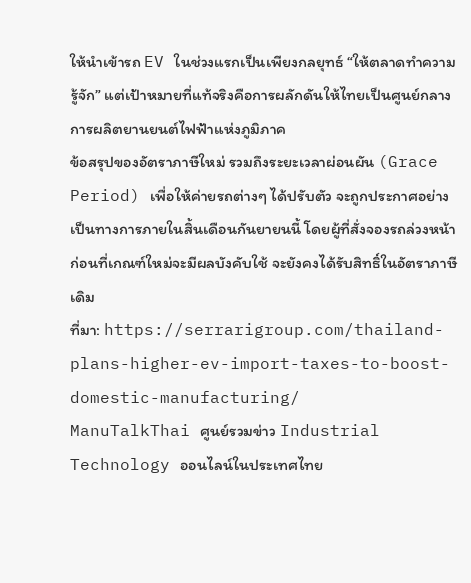ให้นำเข้ารถ EV ในช่วงแรกเป็นเพียงกลยุทธ์ “ให้ตลาดทำความรู้จัก” แต่เป้าหมายที่แท้จริงคือการผลักดันให้ไทยเป็นศูนย์กลางการผลิตยานยนต์ไฟฟ้าแห่งภูมิภาค
ข้อสรุปของอัตราภาษีใหม่ รวมถึงระยะเวลาผ่อนผัน (Grace Period) เพื่อให้ค่ายรถต่างๆ ได้ปรับตัว จะถูกประกาศอย่างเป็นทางการภายในสิ้นเดือนกันยายนนี้ โดยผู้ที่สั่งจองรถล่วงหน้าก่อนที่เกณฑ์ใหม่จะมีผลบังคับใช้ จะยังคงได้รับสิทธิ์ในอัตราภาษีเดิม
ที่มา: https://serrarigroup.com/thailand-plans-higher-ev-import-taxes-to-boost-domestic-manufacturing/
ManuTalkThai ศูนย์รวมข่าว Industrial Technology ออนไลน์ในประเทศไทย